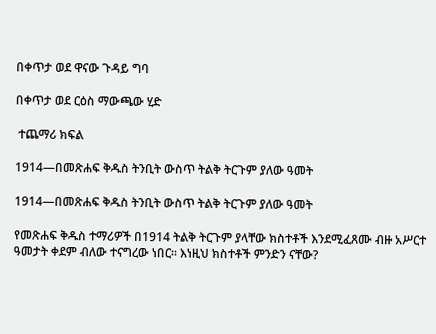በቀጥታ ወደ ዋናው ጉዳይ ግባ

በቀጥታ ወደ ርዕስ ማውጫው ሂድ

 ተጨማሪ ክፍል

1914—በመጽሐፍ ቅዱስ ትንቢት ውስጥ ትልቅ ትርጉም ያለው ዓመት

1914—በመጽሐፍ ቅዱስ ትንቢት ውስጥ ትልቅ ትርጉም ያለው ዓመት

የመጽሐፍ ቅዱስ ተማሪዎች በ1914 ትልቅ ትርጉም ያላቸው ክስተቶች እንደሚፈጸሙ ብዙ አሥርተ ዓመታት ቀደም ብለው ተናግረው ነበር። እነዚህ ክስተቶች ምንድን ናቸው?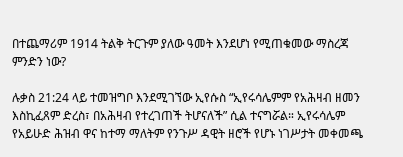በተጨማሪም 1914 ትልቅ ትርጉም ያለው ዓመት እንደሆነ የሚጠቁመው ማስረጃ ምንድን ነው?

ሉቃስ 21:24 ላይ ተመዝግቦ እንደሚገኘው ኢየሱስ “ኢየሩሳሌምም የአሕዛብ ዘመን እስኪፈጸም ድረስ፣ በአሕዛብ የተረገጠች ትሆናለች” ሲል ተናግሯል። ኢየሩሳሌም የአይሁድ ሕዝብ ዋና ከተማ ማለትም የንጉሥ ዳዊት ዘሮች የሆኑ ነገሥታት መቀመጫ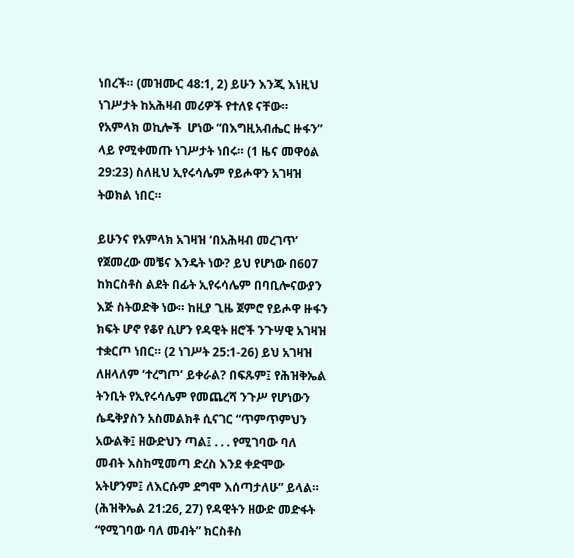ነበረች። (መዝሙር 48:1, 2) ይሁን እንጂ እነዚህ ነገሥታት ከአሕዛብ መሪዎች የተለዩ ናቸው። የአምላክ ወኪሎች  ሆነው “በእግዚአብሔር ዙፋን” ላይ የሚቀመጡ ነገሥታት ነበሩ። (1 ዜና መዋዕል 29:23) ስለዚህ ኢየሩሳሌም የይሖዋን አገዛዝ ትወክል ነበር።

ይሁንና የአምላክ አገዛዝ ‘በአሕዛብ መረገጥ’ የጀመረው መቼና እንዴት ነው? ይህ የሆነው በ607 ከክርስቶስ ልደት በፊት ኢየሩሳሌም በባቢሎናውያን እጅ ስትወድቅ ነው። ከዚያ ጊዜ ጀምሮ የይሖዋ ዙፋን ክፍት ሆኖ የቆየ ሲሆን የዳዊት ዘሮች ንጉሣዊ አገዛዝ ተቋርጦ ነበር። (2 ነገሥት 25:1-26) ይህ አገዛዝ ለዘላለም ‘ተረግጦ’ ይቀራል? በፍጹም፤ የሕዝቅኤል ትንቢት የኢየሩሳሌም የመጨረሻ ንጉሥ የሆነውን ሴዴቅያስን አስመልክቶ ሲናገር “ጥምጥምህን አውልቅ፤ ዘውድህን ጣል፤ . . . የሚገባው ባለ መብት እስከሚመጣ ድረስ እንደ ቀድሞው አትሆንም፤ ለእርሱም ደግሞ እሰጣታለሁ” ይላል። (ሕዝቅኤል 21:26, 27) የዳዊትን ዘውድ መድፋት “የሚገባው ባለ መብት” ክርስቶስ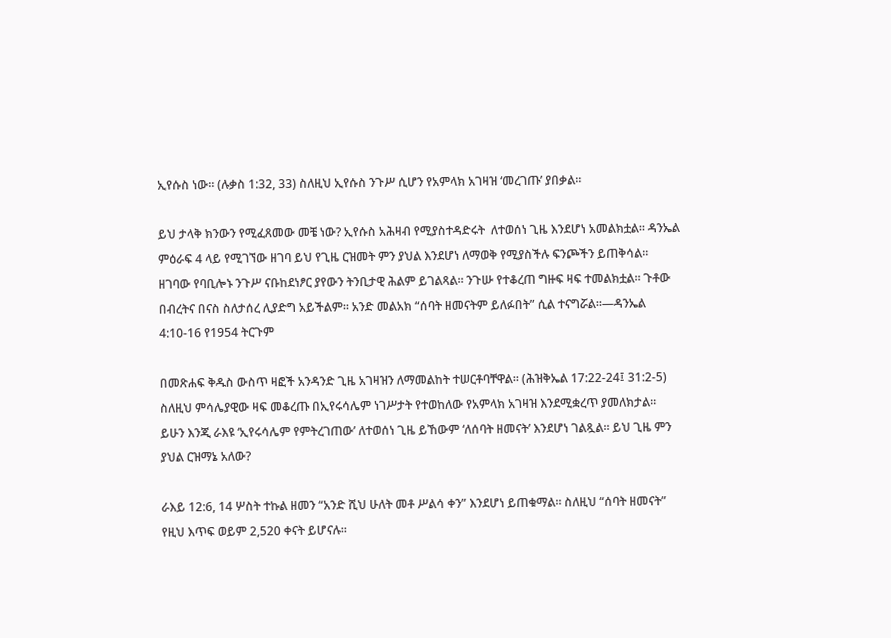ኢየሱስ ነው። (ሉቃስ 1:32, 33) ስለዚህ ኢየሱስ ንጉሥ ሲሆን የአምላክ አገዛዝ ‘መረገጡ’ ያበቃል።

ይህ ታላቅ ክንውን የሚፈጸመው መቼ ነው? ኢየሱስ አሕዛብ የሚያስተዳድሩት  ለተወሰነ ጊዜ እንደሆነ አመልክቷል። ዳንኤል ምዕራፍ 4 ላይ የሚገኘው ዘገባ ይህ የጊዜ ርዝመት ምን ያህል እንደሆነ ለማወቅ የሚያስችሉ ፍንጮችን ይጠቅሳል። ዘገባው የባቢሎኑ ንጉሥ ናቡከደነፆር ያየውን ትንቢታዊ ሕልም ይገልጻል። ንጉሡ የተቆረጠ ግዙፍ ዛፍ ተመልክቷል። ጉቶው በብረትና በናስ ስለታሰረ ሊያድግ አይችልም። አንድ መልአክ “ሰባት ዘመናትም ይለፉበት” ሲል ተናግሯል።—ዳንኤል 4:10-16 የ1954 ትርጉም

በመጽሐፍ ቅዱስ ውስጥ ዛፎች አንዳንድ ጊዜ አገዛዝን ለማመልከት ተሠርቶባቸዋል። (ሕዝቅኤል 17:22-24፤ 31:2-5) ስለዚህ ምሳሌያዊው ዛፍ መቆረጡ በኢየሩሳሌም ነገሥታት የተወከለው የአምላክ አገዛዝ እንደሚቋረጥ ያመለክታል። ይሁን እንጂ ራእዩ ‘ኢየሩሳሌም የምትረገጠው’ ለተወሰነ ጊዜ ይኸውም ‘ለሰባት ዘመናት’ እንደሆነ ገልጿል። ይህ ጊዜ ምን ያህል ርዝማኔ አለው?

ራእይ 12:6, 14 ሦስት ተኩል ዘመን “አንድ ሺህ ሁለት መቶ ሥልሳ ቀን” እንደሆነ ይጠቁማል። ስለዚህ “ሰባት ዘመናት” የዚህ እጥፍ ወይም 2,520 ቀናት ይሆናሉ።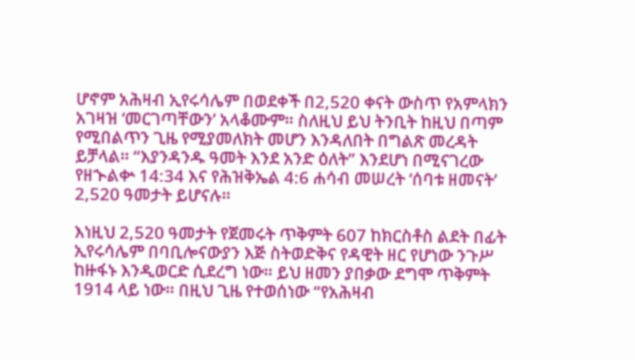ሆኖም አሕዛብ ኢየሩሳሌም በወደቀች በ2,520 ቀናት ውስጥ የአምላክን አገዛዝ ‘መርገጣቸውን’ አላቆሙም። ስለዚህ ይህ ትንቢት ከዚህ በጣም የሚበልጥን ጊዜ የሚያመለክት መሆን እንዳለበት በግልጽ መረዳት ይቻላል። “እያንዳንዱ ዓመት እንደ አንድ ዕለት” እንደሆነ በሚናገረው የዘኍልቍ 14:34 እና የሕዝቅኤል 4:6 ሐሳብ መሠረት ‘ሰባቱ ዘመናት’ 2,520 ዓመታት ይሆናሉ።

እነዚህ 2,520 ዓመታት የጀመሩት ጥቅምት 607 ከክርስቶስ ልደት በፊት ኢየሩሳሌም በባቢሎናውያን እጅ ስትወድቅና የዳዊት ዘር የሆነው ንጉሥ ከዙፋኑ እንዲወርድ ሲደረግ ነው። ይህ ዘመን ያበቃው ደግሞ ጥቅምት 1914 ላይ ነው። በዚህ ጊዜ የተወሰነው “የአሕዛብ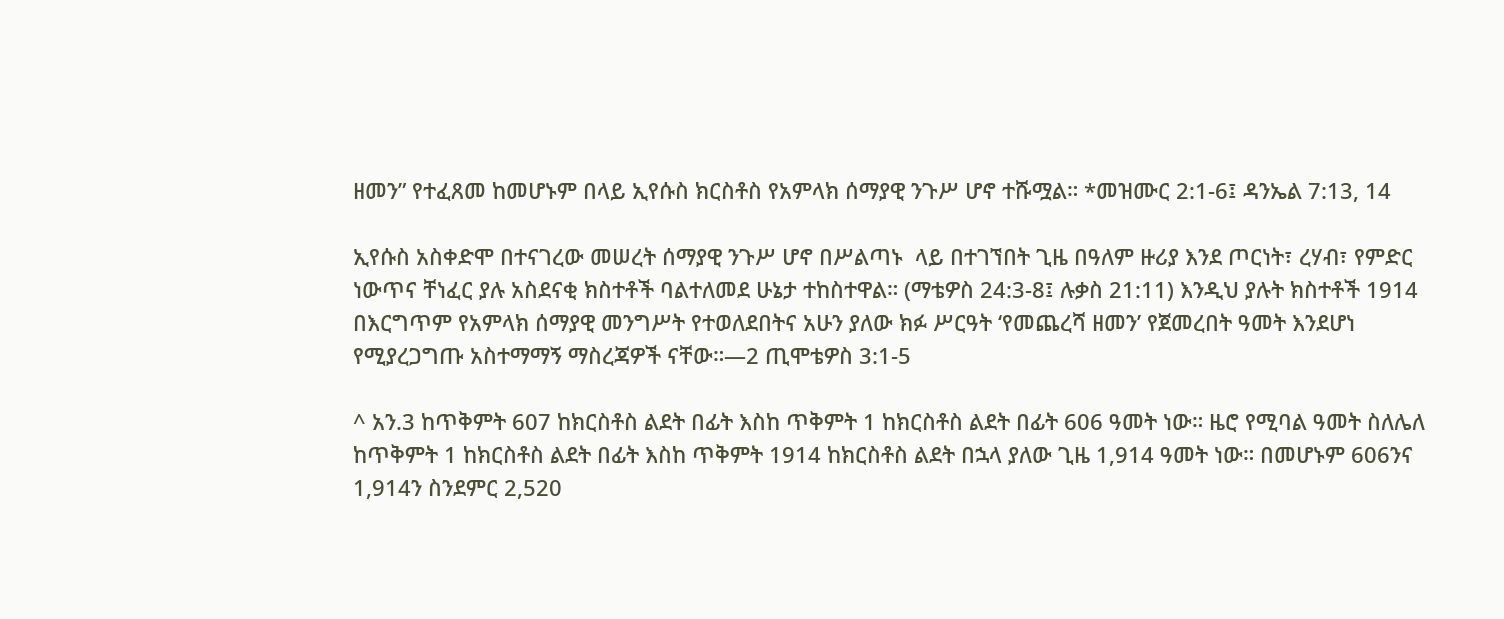ዘመን” የተፈጸመ ከመሆኑም በላይ ኢየሱስ ክርስቶስ የአምላክ ሰማያዊ ንጉሥ ሆኖ ተሹሟል። *መዝሙር 2:1-6፤ ዳንኤል 7:13, 14

ኢየሱስ አስቀድሞ በተናገረው መሠረት ሰማያዊ ንጉሥ ሆኖ በሥልጣኑ  ላይ በተገኘበት ጊዜ በዓለም ዙሪያ እንደ ጦርነት፣ ረሃብ፣ የምድር ነውጥና ቸነፈር ያሉ አስደናቂ ክስተቶች ባልተለመደ ሁኔታ ተከስተዋል። (ማቴዎስ 24:3-8፤ ሉቃስ 21:11) እንዲህ ያሉት ክስተቶች 1914 በእርግጥም የአምላክ ሰማያዊ መንግሥት የተወለደበትና አሁን ያለው ክፉ ሥርዓት ‘የመጨረሻ ዘመን’ የጀመረበት ዓመት እንደሆነ የሚያረጋግጡ አስተማማኝ ማስረጃዎች ናቸው።—2 ጢሞቴዎስ 3:1-5

^ አን.3 ከጥቅምት 607 ከክርስቶስ ልደት በፊት እስከ ጥቅምት 1 ከክርስቶስ ልደት በፊት 606 ዓመት ነው። ዜሮ የሚባል ዓመት ስለሌለ ከጥቅምት 1 ከክርስቶስ ልደት በፊት እስከ ጥቅምት 1914 ከክርስቶስ ልደት በኋላ ያለው ጊዜ 1,914 ዓመት ነው። በመሆኑም 606ንና 1,914ን ስንደምር 2,520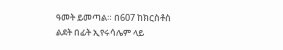ዓመት ይመጣል። በ607 ከክርስቶስ ልደት በፊት ኢየሩሳሌም ላይ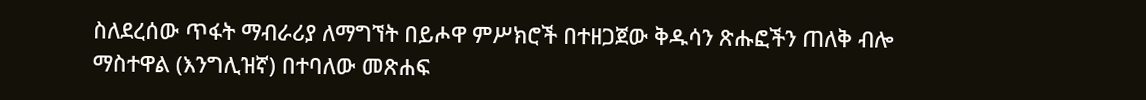ስለደረሰው ጥፋት ማብራሪያ ለማግኘት በይሖዋ ምሥክሮች በተዘጋጀው ቅዱሳን ጽሑፎችን ጠለቅ ብሎ ማስተዋል (እንግሊዝኛ) በተባለው መጽሐፍ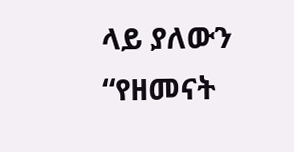ላይ ያለውን “የዘመናት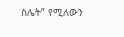ስሌት” የሚለውን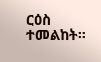ርዕስ ተመልከት።